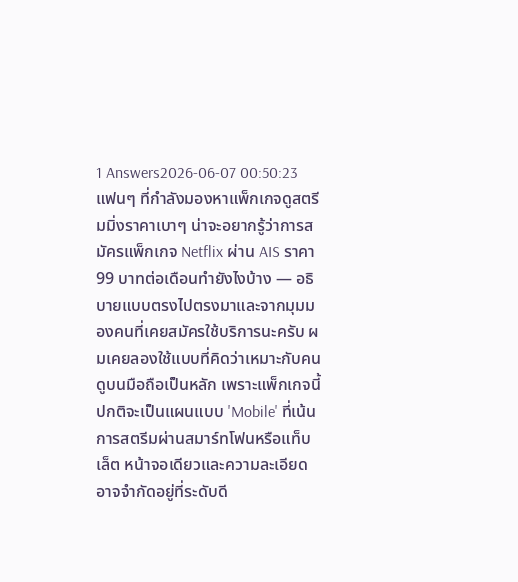1 Answers2026-06-07 00:50:23
แฟนๆ ที่กำลังมองหาแพ็กเกจดูสตรีมมิ่งราคาเบาๆ น่าจะอยากรู้ว่าการสมัครแพ็กเกจ Netflix ผ่าน AIS ราคา 99 บาทต่อเดือนทำยังไงบ้าง — อธิบายแบบตรงไปตรงมาและจากมุมมองคนที่เคยสมัครใช้บริการนะครับ ผมเคยลองใช้แบบที่คิดว่าเหมาะกับคนดูบนมือถือเป็นหลัก เพราะแพ็กเกจนี้ปกติจะเป็นแผนแบบ 'Mobile' ที่เน้นการสตรีมผ่านสมาร์ทโฟนหรือแท็บเล็ต หน้าจอเดียวและความละเอียดอาจจำกัดอยู่ที่ระดับดี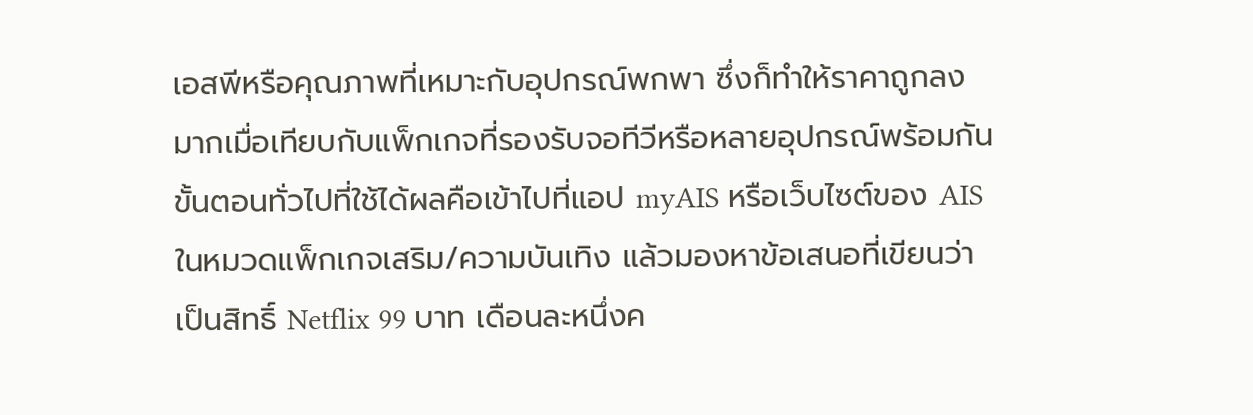เอสพีหรือคุณภาพที่เหมาะกับอุปกรณ์พกพา ซึ่งก็ทำให้ราคาถูกลงมากเมื่อเทียบกับแพ็กเกจที่รองรับจอทีวีหรือหลายอุปกรณ์พร้อมกัน
ขั้นตอนทั่วไปที่ใช้ได้ผลคือเข้าไปที่แอป myAIS หรือเว็บไซต์ของ AIS ในหมวดแพ็กเกจเสริม/ความบันเทิง แล้วมองหาข้อเสนอที่เขียนว่าเป็นสิทธิ์ Netflix 99 บาท เดือนละหนึ่งค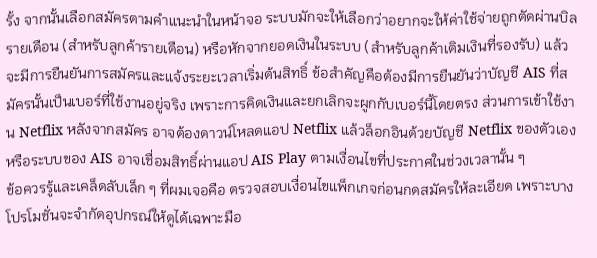รั้ง จากนั้นเลือกสมัครตามคำแนะนำในหน้าจอ ระบบมักจะให้เลือกว่าอยากจะให้ค่าใช้จ่ายถูกตัดผ่านบิลรายเดือน (สำหรับลูกค้ารายเดือน) หรือหักจากยอดเงินในระบบ (สำหรับลูกค้าเติมเงินที่รองรับ) แล้วจะมีการยืนยันการสมัครและแจ้งระยะเวลาเริ่มต้นสิทธิ์ ข้อสำคัญคือต้องมีการยืนยันว่าบัญชี AIS ที่สมัครนั้นเป็นเบอร์ที่ใช้งานอยู่จริง เพราะการคิดเงินและยกเลิกจะผูกกับเบอร์นี้โดยตรง ส่วนการเข้าใช้งาน Netflix หลังจากสมัคร อาจต้องดาวน์โหลดแอป Netflix แล้วล็อกอินด้วยบัญชี Netflix ของตัวเอง หรือระบบของ AIS อาจเชื่อมสิทธิ์ผ่านแอป AIS Play ตามเงื่อนไขที่ประกาศในช่วงเวลานั้น ๆ
ข้อควรรู้และเคล็ดลับเล็ก ๆ ที่ผมเจอคือ ตรวจสอบเงื่อนไขแพ็กเกจก่อนกดสมัครให้ละเอียด เพราะบางโปรโมชั่นจะจำกัดอุปกรณ์ให้ดูได้เฉพาะมือ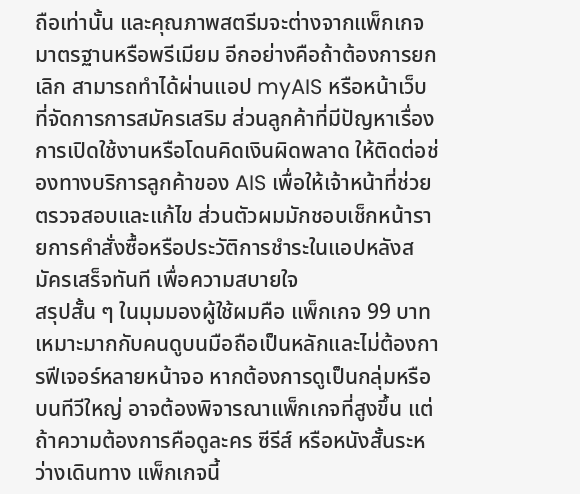ถือเท่านั้น และคุณภาพสตรีมจะต่างจากแพ็กเกจมาตรฐานหรือพรีเมียม อีกอย่างคือถ้าต้องการยกเลิก สามารถทำได้ผ่านแอป myAIS หรือหน้าเว็บที่จัดการการสมัครเสริม ส่วนลูกค้าที่มีปัญหาเรื่องการเปิดใช้งานหรือโดนคิดเงินผิดพลาด ให้ติดต่อช่องทางบริการลูกค้าของ AIS เพื่อให้เจ้าหน้าที่ช่วยตรวจสอบและแก้ไข ส่วนตัวผมมักชอบเช็กหน้ารายการคำสั่งซื้อหรือประวัติการชำระในแอปหลังสมัครเสร็จทันที เพื่อความสบายใจ
สรุปสั้น ๆ ในมุมมองผู้ใช้ผมคือ แพ็กเกจ 99 บาทเหมาะมากกับคนดูบนมือถือเป็นหลักและไม่ต้องการฟีเจอร์หลายหน้าจอ หากต้องการดูเป็นกลุ่มหรือบนทีวีใหญ่ อาจต้องพิจารณาแพ็กเกจที่สูงขึ้น แต่ถ้าความต้องการคือดูละคร ซีรีส์ หรือหนังสั้นระหว่างเดินทาง แพ็กเกจนี้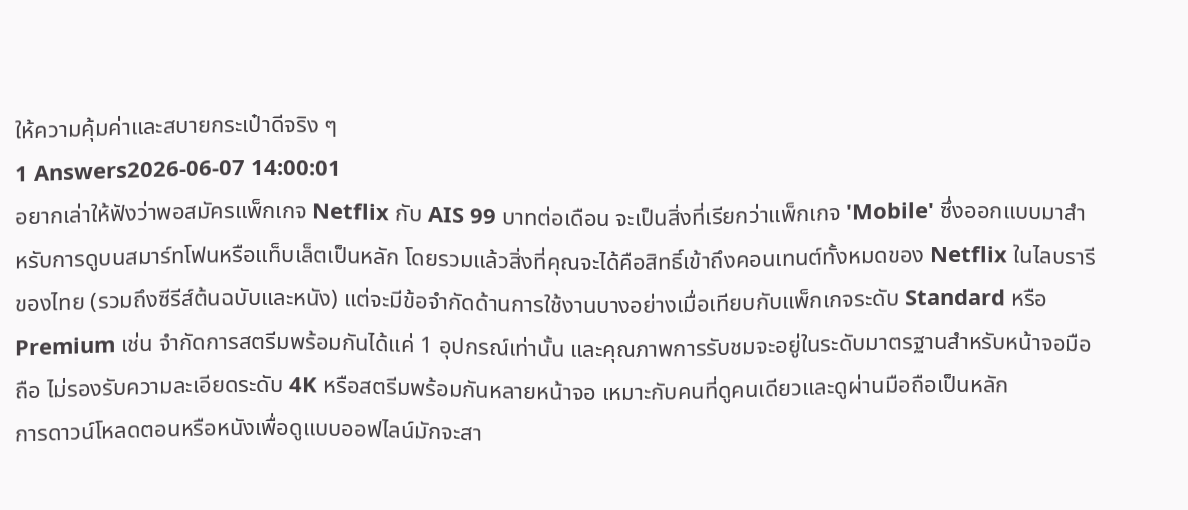ให้ความคุ้มค่าและสบายกระเป๋าดีจริง ๆ
1 Answers2026-06-07 14:00:01
อยากเล่าให้ฟังว่าพอสมัครแพ็กเกจ Netflix กับ AIS 99 บาทต่อเดือน จะเป็นสิ่งที่เรียกว่าแพ็กเกจ 'Mobile' ซึ่งออกแบบมาสำหรับการดูบนสมาร์ทโฟนหรือแท็บเล็ตเป็นหลัก โดยรวมแล้วสิ่งที่คุณจะได้คือสิทธิ์เข้าถึงคอนเทนต์ทั้งหมดของ Netflix ในไลบรารีของไทย (รวมถึงซีรีส์ต้นฉบับและหนัง) แต่จะมีข้อจำกัดด้านการใช้งานบางอย่างเมื่อเทียบกับแพ็กเกจระดับ Standard หรือ Premium เช่น จำกัดการสตรีมพร้อมกันได้แค่ 1 อุปกรณ์เท่านั้น และคุณภาพการรับชมจะอยู่ในระดับมาตรฐานสำหรับหน้าจอมือถือ ไม่รองรับความละเอียดระดับ 4K หรือสตรีมพร้อมกันหลายหน้าจอ เหมาะกับคนที่ดูคนเดียวและดูผ่านมือถือเป็นหลัก
การดาวน์โหลดตอนหรือหนังเพื่อดูแบบออฟไลน์มักจะสา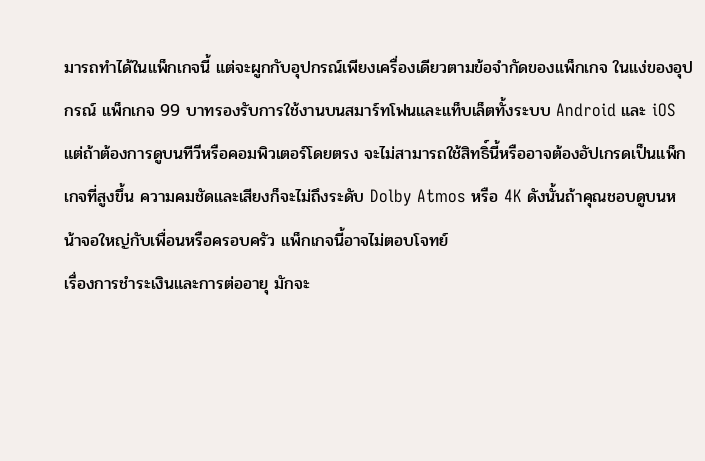มารถทำได้ในแพ็กเกจนี้ แต่จะผูกกับอุปกรณ์เพียงเครื่องเดียวตามข้อจำกัดของแพ็กเกจ ในแง่ของอุปกรณ์ แพ็กเกจ 99 บาทรองรับการใช้งานบนสมาร์ทโฟนและแท็บเล็ตทั้งระบบ Android และ iOS แต่ถ้าต้องการดูบนทีวีหรือคอมพิวเตอร์โดยตรง จะไม่สามารถใช้สิทธิ์นี้หรืออาจต้องอัปเกรดเป็นแพ็กเกจที่สูงขึ้น ความคมชัดและเสียงก็จะไม่ถึงระดับ Dolby Atmos หรือ 4K ดังนั้นถ้าคุณชอบดูบนหน้าจอใหญ่กับเพื่อนหรือครอบครัว แพ็กเกจนี้อาจไม่ตอบโจทย์
เรื่องการชำระเงินและการต่ออายุ มักจะ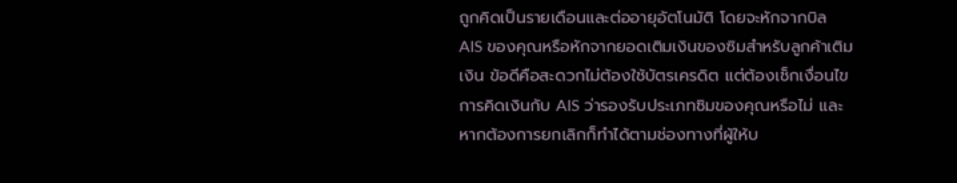ถูกคิดเป็นรายเดือนและต่ออายุอัตโนมัติ โดยจะหักจากบิล AIS ของคุณหรือหักจากยอดเติมเงินของซิมสำหรับลูกค้าเติมเงิน ข้อดีคือสะดวกไม่ต้องใช้บัตรเครดิต แต่ต้องเช็กเงื่อนไขการคิดเงินกับ AIS ว่ารองรับประเภทซิมของคุณหรือไม่ และหากต้องการยกเลิกก็ทำได้ตามช่องทางที่ผู้ให้บ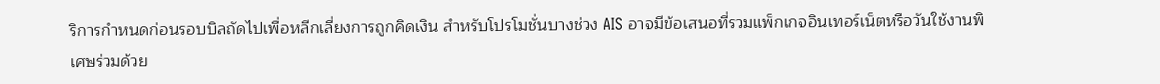ริการกำหนดก่อนรอบบิลถัดไปเพื่อหลีกเลี่ยงการถูกคิดเงิน สำหรับโปรโมชั่นบางช่วง AIS อาจมีข้อเสนอที่รวมแพ็กเกจอินเทอร์เน็ตหรือวันใช้งานพิเศษร่วมด้วย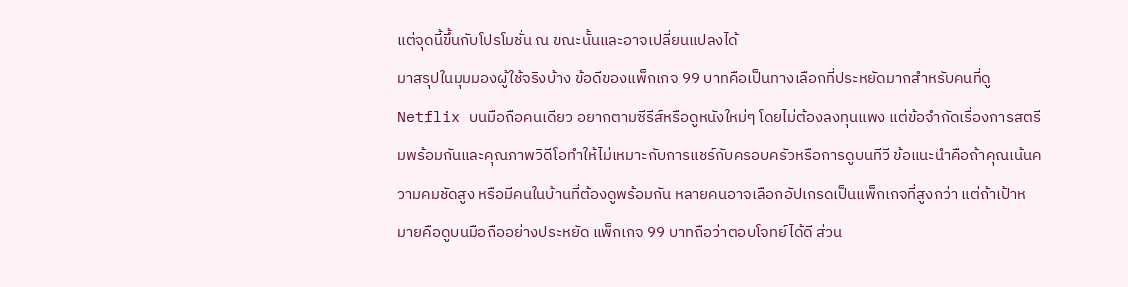แต่จุดนี้ขึ้นกับโปรโมชั่น ณ ขณะนั้นและอาจเปลี่ยนแปลงได้
มาสรุปในมุมมองผู้ใช้จริงบ้าง ข้อดีของแพ็กเกจ 99 บาทคือเป็นทางเลือกที่ประหยัดมากสำหรับคนที่ดู Netflix บนมือถือคนเดียว อยากตามซีรีส์หรือดูหนังใหม่ๆ โดยไม่ต้องลงทุนแพง แต่ข้อจำกัดเรื่องการสตรีมพร้อมกันและคุณภาพวิดีโอทำให้ไม่เหมาะกับการแชร์กับครอบครัวหรือการดูบนทีวี ข้อแนะนำคือถ้าคุณเน้นความคมชัดสูง หรือมีคนในบ้านที่ต้องดูพร้อมกัน หลายคนอาจเลือกอัปเกรดเป็นแพ็กเกจที่สูงกว่า แต่ถ้าเป้าหมายคือดูบนมือถืออย่างประหยัด แพ็กเกจ 99 บาทถือว่าตอบโจทย์ได้ดี ส่วน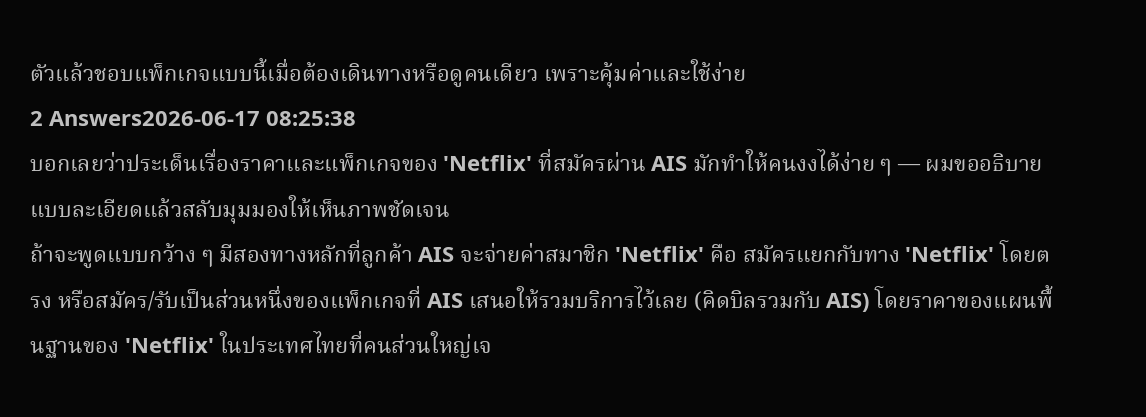ตัวแล้วชอบแพ็กเกจแบบนี้เมื่อต้องเดินทางหรือดูคนเดียว เพราะคุ้มค่าและใช้ง่าย
2 Answers2026-06-17 08:25:38
บอกเลยว่าประเด็นเรื่องราคาและแพ็กเกจของ 'Netflix' ที่สมัครผ่าน AIS มักทำให้คนงงได้ง่าย ๆ — ผมขออธิบายแบบละเอียดแล้วสลับมุมมองให้เห็นภาพชัดเจน
ถ้าจะพูดแบบกว้าง ๆ มีสองทางหลักที่ลูกค้า AIS จะจ่ายค่าสมาชิก 'Netflix' คือ สมัครแยกกับทาง 'Netflix' โดยตรง หรือสมัคร/รับเป็นส่วนหนึ่งของแพ็กเกจที่ AIS เสนอให้รวมบริการไว้เลย (คิดบิลรวมกับ AIS) โดยราคาของแผนพื้นฐานของ 'Netflix' ในประเทศไทยที่คนส่วนใหญ่เจ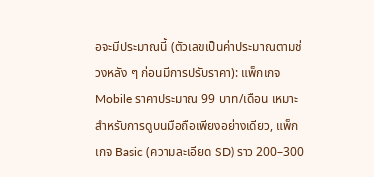อจะมีประมาณนี้ (ตัวเลขเป็นค่าประมาณตามช่วงหลัง ๆ ก่อนมีการปรับราคา): แพ็กเกจ Mobile ราคาประมาณ 99 บาท/เดือน เหมาะสำหรับการดูบนมือถือเพียงอย่างเดียว, แพ็กเกจ Basic (ความละเอียด SD) ราว 200–300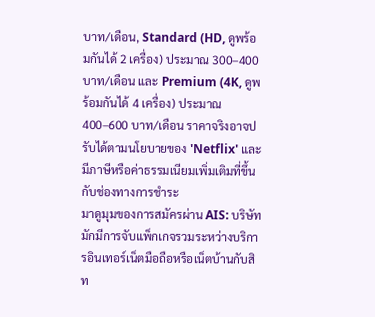บาท/เดือน, Standard (HD, ดูพร้อมกันได้ 2 เครื่อง) ประมาณ 300–400 บาท/เดือน และ Premium (4K, ดูพร้อมกันได้ 4 เครื่อง) ประมาณ 400–600 บาท/เดือน ราคาจริงอาจปรับได้ตามนโยบายของ 'Netflix' และมีภาษีหรือค่าธรรมเนียมเพิ่มเติมที่ขึ้นกับช่องทางการชำระ
มาดูมุมของการสมัครผ่าน AIS: บริษัทมักมีการจับแพ็กเกจรวมระหว่างบริการอินเทอร์เน็ตมือถือหรือเน็ตบ้านกับสิท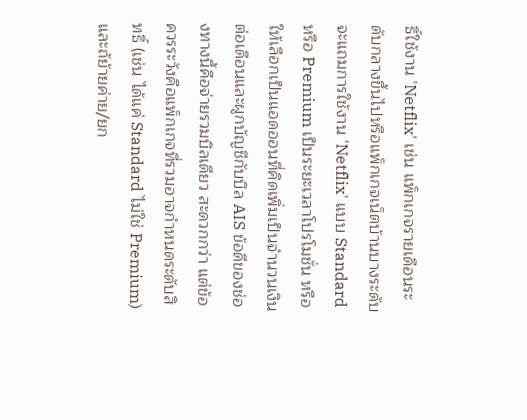ธิ์ใช้งาน 'Netflix' เช่น แพ็กเกจรายเดือนระดับกลางขึ้นไปหรือแพ็กเกจเน็ตบ้านบางระดับจะแถมการใช้งาน 'Netflix' แบบ Standard หรือ Premium เป็นระยะเวลาโปรโมชั่น หรือให้เลือกเป็นแอดออนที่คิดเพิ่มเป็นจำนวนเงินต่อเดือนและผูกบัญชีกับบิล AIS ข้อดีของช่องทางนี้คือจ่ายรวมบิลเดียว สะดวกกว่า แต่ข้อควรระวังคือแพ็กเกจที่รวมอาจกำหนดระดับสิทธิ์ (เช่น ได้แค่ Standard ไม่ใช่ Premium) และถ้ย้ายค่าย/ยก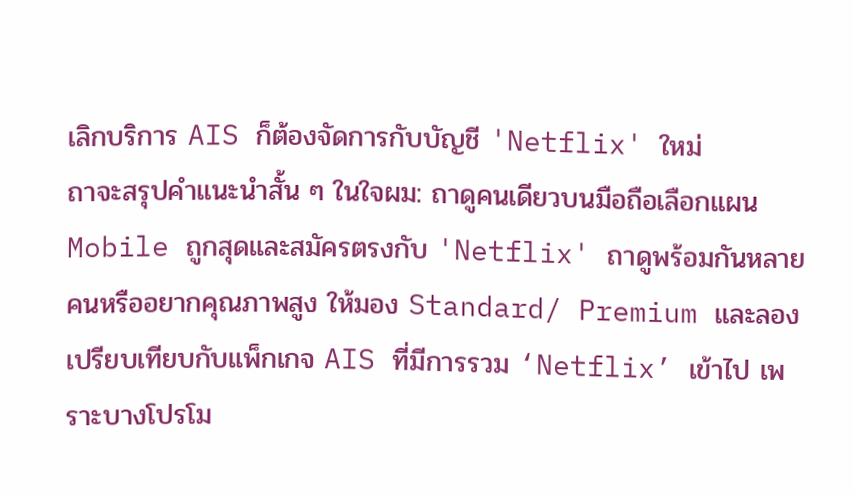เลิกบริการ AIS ก็ต้องจัดการกับบัญชี 'Netflix' ใหม่
ถาจะสรุปคำแนะนำสั้น ๆ ในใจผม: ถาดูคนเดียวบนมือถือเลือกแผน Mobile ถูกสุดและสมัครตรงกับ 'Netflix' ถาดูพร้อมกันหลายคนหรืออยากคุณภาพสูง ให้มอง Standard/ Premium และลองเปรียบเทียบกับแพ็กเกจ AIS ที่มีการรวม ‘Netflix’ เข้าไป เพราะบางโปรโม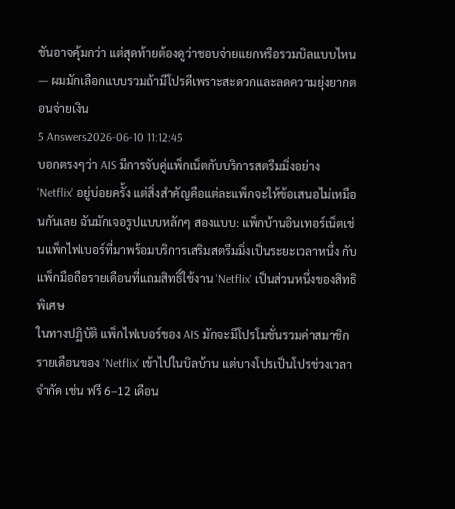ชันอาจคุ้มกว่า แต่สุดท้ายต้องดูว่าชอบจ่ายแยกหรือรวมบิลแบบไหน — ผมมักเลือกแบบรวมถ้ามีโปรดีเพราะสะดวกและลดความยุ่งยากตอนจ่ายเงิน
5 Answers2026-06-10 11:12:45
บอกตรงๆว่า AIS มีการจับคู่แพ็กเน็ตกับบริการสตรีมมิ่งอย่าง 'Netflix' อยู่บ่อยครั้ง แต่สิ่งสำคัญคือแต่ละแพ็กจะให้ข้อเสนอไม่เหมือนกันเลย ฉันมักเจอรูปแบบหลักๆ สองแบบ: แพ็กบ้านอินเทอร์เน็ตเช่นแพ็กไฟเบอร์ที่มาพร้อมบริการเสริมสตรีมมิ่งเป็นระยะเวลาหนึ่ง กับแพ็กมือถือรายเดือนที่แถมสิทธิ์ใช้งาน 'Netflix' เป็นส่วนหนึ่งของสิทธิพิเศษ
ในทางปฏิบัติ แพ็กไฟเบอร์ของ AIS มักจะมีโปรโมชั่นรวมค่าสมาชิกรายเดือนของ 'Netflix' เข้าไปในบิลบ้าน แต่บางโปรเป็นโปรช่วงเวลาจำกัด เช่น ฟรี 6–12 เดือน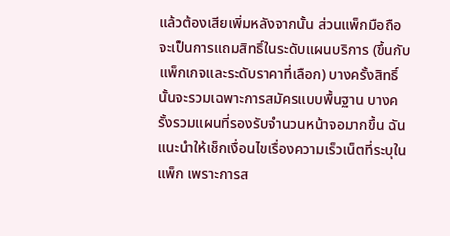แล้วต้องเสียเพิ่มหลังจากนั้น ส่วนแพ็กมือถือจะเป็นการแถมสิทธิ์ในระดับแผนบริการ (ขึ้นกับแพ็กเกจและระดับราคาที่เลือก) บางครั้งสิทธิ์นั้นจะรวมเฉพาะการสมัครแบบพื้นฐาน บางครั้งรวมแผนที่รองรับจำนวนหน้าจอมากขึ้น ฉันแนะนำให้เช็กเงื่อนไขเรื่องความเร็วเน็ตที่ระบุในแพ็ก เพราะการส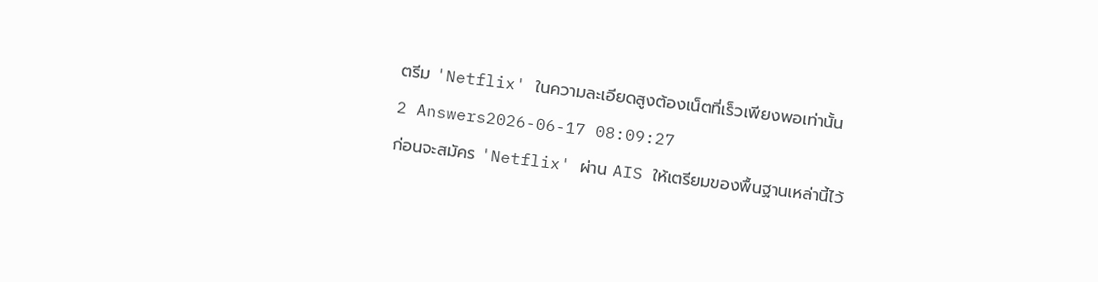ตรีม 'Netflix' ในความละเอียดสูงต้องเน็ตที่เร็วเพียงพอเท่านั้น
2 Answers2026-06-17 08:09:27
ก่อนจะสมัคร 'Netflix' ผ่าน AIS ให้เตรียมของพื้นฐานเหล่านี้ไว้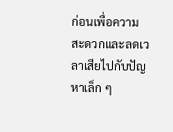ก่อนเพื่อความสะดวกและลดเวลาเสียไปกับปัญหาเล็ก ๆ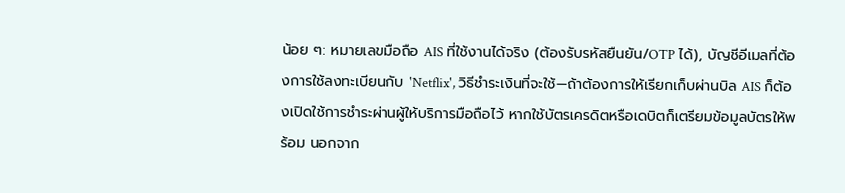น้อย ๆ: หมายเลขมือถือ AIS ที่ใช้งานได้จริง (ต้องรับรหัสยืนยัน/OTP ได้), บัญชีอีเมลที่ต้องการใช้ลงทะเบียนกับ 'Netflix', วิธีชำระเงินที่จะใช้—ถ้าต้องการให้เรียกเก็บผ่านบิล AIS ก็ต้องเปิดใช้การชำระผ่านผู้ให้บริการมือถือไว้ หากใช้บัตรเครดิตหรือเดบิตก็เตรียมข้อมูลบัตรให้พร้อม นอกจาก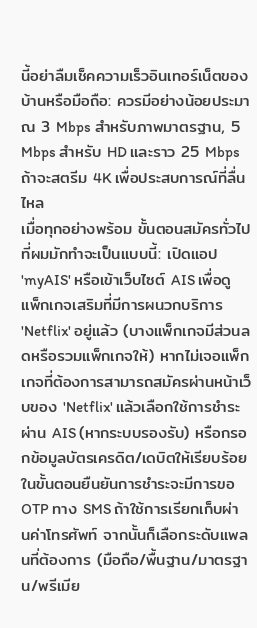นี้อย่าลืมเช็คความเร็วอินเทอร์เน็ตของบ้านหรือมือถือ: ควรมีอย่างน้อยประมาณ 3 Mbps สำหรับภาพมาตรฐาน, 5 Mbps สำหรับ HD และราว 25 Mbps ถ้าจะสตรีม 4K เพื่อประสบการณ์ที่ลื่นไหล
เมื่อทุกอย่างพร้อม ขั้นตอนสมัครทั่วไปที่ผมมักทำจะเป็นแบบนี้: เปิดแอป 'myAIS' หรือเข้าเว็บไซต์ AIS เพื่อดูแพ็กเกจเสริมที่มีการผนวกบริการ 'Netflix' อยู่แล้ว (บางแพ็กเกจมีส่วนลดหรือรวมแพ็กเกจให้) หากไม่เจอแพ็กเกจที่ต้องการสามารถสมัครผ่านหน้าเว็บของ 'Netflix' แล้วเลือกใช้การชำระผ่าน AIS (หากระบบรองรับ) หรือกรอกข้อมูลบัตรเครดิต/เดบิตให้เรียบร้อย ในขั้นตอนยืนยันการชำระจะมีการขอ OTP ทาง SMS ถ้าใช้การเรียกเก็บผ่านค่าโทรศัพท์ จากนั้นก็เลือกระดับแพลนที่ต้องการ (มือถือ/พื้นฐาน/มาตรฐาน/พรีเมีย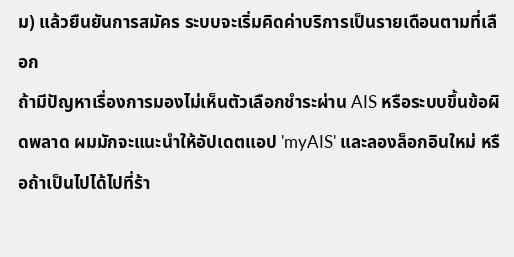ม) แล้วยืนยันการสมัคร ระบบจะเริ่มคิดค่าบริการเป็นรายเดือนตามที่เลือก
ถ้ามีปัญหาเรื่องการมองไม่เห็นตัวเลือกชำระผ่าน AIS หรือระบบขึ้นข้อผิดพลาด ผมมักจะแนะนำให้อัปเดตแอป 'myAIS' และลองล็อกอินใหม่ หรือถ้าเป็นไปได้ไปที่ร้า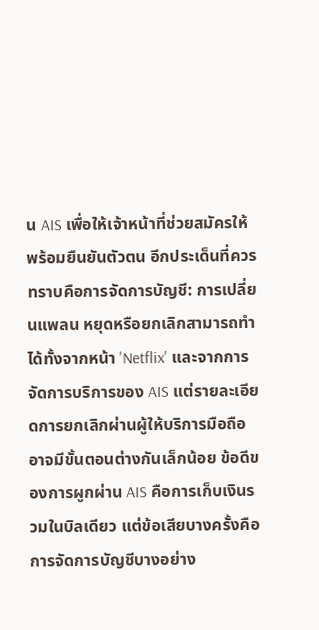น AIS เพื่อให้เจ้าหน้าที่ช่วยสมัครให้พร้อมยืนยันตัวตน อีกประเด็นที่ควรทราบคือการจัดการบัญชี: การเปลี่ยนแพลน หยุดหรือยกเลิกสามารถทำได้ทั้งจากหน้า 'Netflix' และจากการจัดการบริการของ AIS แต่รายละเอียดการยกเลิกผ่านผู้ให้บริการมือถืออาจมีขั้นตอนต่างกันเล็กน้อย ข้อดีของการผูกผ่าน AIS คือการเก็บเงินรวมในบิลเดียว แต่ข้อเสียบางครั้งคือการจัดการบัญชีบางอย่าง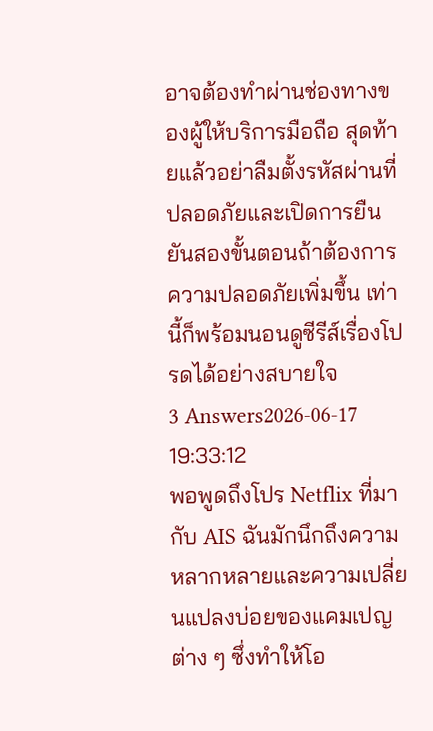อาจต้องทำผ่านช่องทางของผู้ให้บริการมือถือ สุดท้ายแล้วอย่าลืมตั้งรหัสผ่านที่ปลอดภัยและเปิดการยืนยันสองขั้นตอนถ้าต้องการความปลอดภัยเพิ่มขึ้น เท่านี้ก็พร้อมนอนดูซีรีส์เรื่องโปรดได้อย่างสบายใจ
3 Answers2026-06-17 19:33:12
พอพูดถึงโปร Netflix ที่มากับ AIS ฉันมักนึกถึงความหลากหลายและความเปลี่ยนแปลงบ่อยของแคมเปญต่าง ๆ ซึ่งทำให้โอ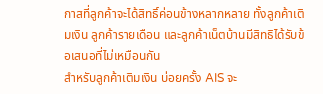กาสที่ลูกค้าจะได้สิทธิ์ค่อนข้างหลากหลาย ทั้งลูกค้าเติมเงิน ลูกค้ารายเดือน และลูกค้าเน็ตบ้านมีสิทธิได้รับข้อเสนอที่ไม่เหมือนกัน
สำหรับลูกค้าเติมเงิน บ่อยครั้ง AIS จะ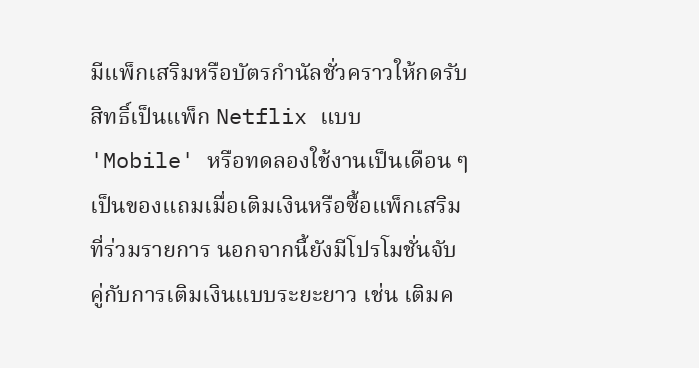มีแพ็กเสริมหรือบัตรกำนัลชั่วคราวให้กดรับสิทธิ์เป็นแพ็ก Netflix แบบ 'Mobile' หรือทดลองใช้งานเป็นเดือน ๆ เป็นของแถมเมื่อเติมเงินหรือซื้อแพ็กเสริมที่ร่วมรายการ นอกจากนี้ยังมีโปรโมชั่นจับคู่กับการเติมเงินแบบระยะยาว เช่น เติมค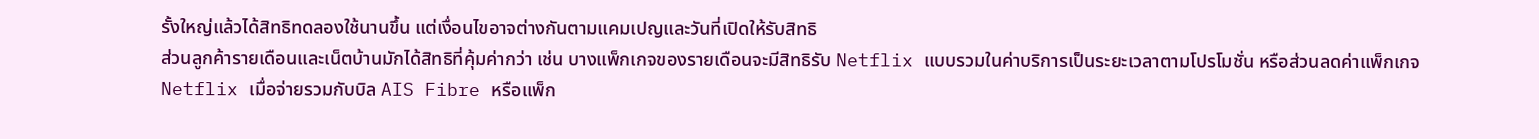รั้งใหญ่แล้วได้สิทธิทดลองใช้นานขึ้น แต่เงื่อนไขอาจต่างกันตามแคมเปญและวันที่เปิดให้รับสิทธิ
ส่วนลูกค้ารายเดือนและเน็ตบ้านมักได้สิทธิที่คุ้มค่ากว่า เช่น บางแพ็กเกจของรายเดือนจะมีสิทธิรับ Netflix แบบรวมในค่าบริการเป็นระยะเวลาตามโปรโมชั่น หรือส่วนลดค่าแพ็กเกจ Netflix เมื่อจ่ายรวมกับบิล AIS Fibre หรือแพ็ก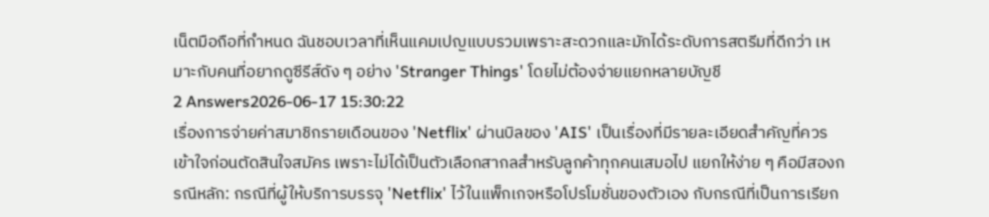เน็ตมือถือที่กำหนด ฉันชอบเวลาที่เห็นแคมเปญแบบรวมเพราะสะดวกและมักได้ระดับการสตรีมที่ดีกว่า เหมาะกับคนที่อยากดูซีรีส์ดัง ๆ อย่าง 'Stranger Things' โดยไม่ต้องจ่ายแยกหลายบัญชี
2 Answers2026-06-17 15:30:22
เรื่องการจ่ายค่าสมาชิกรายเดือนของ 'Netflix' ผ่านบิลของ 'AIS' เป็นเรื่องที่มีรายละเอียดสำคัญที่ควรเข้าใจก่อนตัดสินใจสมัคร เพราะไม่ได้เป็นตัวเลือกสากลสำหรับลูกค้าทุกคนเสมอไป แยกให้ง่าย ๆ คือมีสองกรณีหลัก: กรณีที่ผู้ให้บริการบรรจุ 'Netflix' ไว้ในแพ็กเกจหรือโปรโมชั่นของตัวเอง กับกรณีที่เป็นการเรียก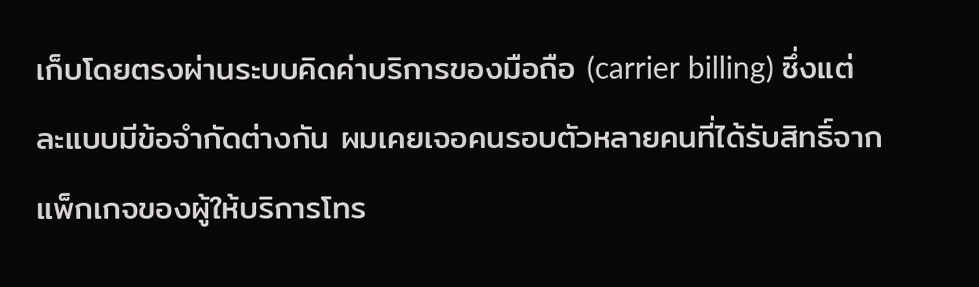เก็บโดยตรงผ่านระบบคิดค่าบริการของมือถือ (carrier billing) ซึ่งแต่ละแบบมีข้อจำกัดต่างกัน ผมเคยเจอคนรอบตัวหลายคนที่ได้รับสิทธิ์จากแพ็กเกจของผู้ให้บริการโทร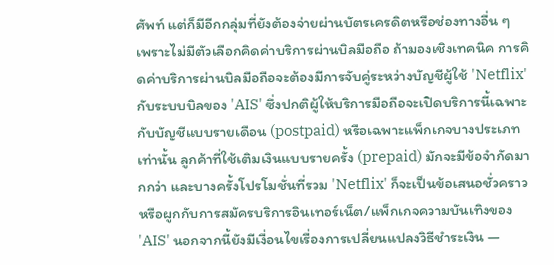ศัพท์ แต่ก็มีอีกกลุ่มที่ยังต้องจ่ายผ่านบัตรเครดิตหรือช่องทางอื่น ๆ เพราะไม่มีตัวเลือกคิดค่าบริการผ่านบิลมือถือ ถ้ามองเชิงเทคนิค การคิดค่าบริการผ่านบิลมือถือจะต้องมีการจับคู่ระหว่างบัญชีผู้ใช้ 'Netflix' กับระบบบิลของ 'AIS' ซึ่งปกติผู้ให้บริการมือถือจะเปิดบริการนี้เฉพาะกับบัญชีแบบรายเดือน (postpaid) หรือเฉพาะแพ็กเกจบางประเภทเท่านั้น ลูกค้าที่ใช้เติมเงินแบบรายครั้ง (prepaid) มักจะมีข้อจำกัดมากกว่า และบางครั้งโปรโมชั่นที่รวม 'Netflix' ก็จะเป็นข้อเสนอชั่วคราวหรือผูกกับการสมัครบริการอินเทอร์เน็ต/แพ็กเกจความบันเทิงของ 'AIS' นอกจากนี้ยังมีเงื่อนไขเรื่องการเปลี่ยนแปลงวิธีชำระเงิน —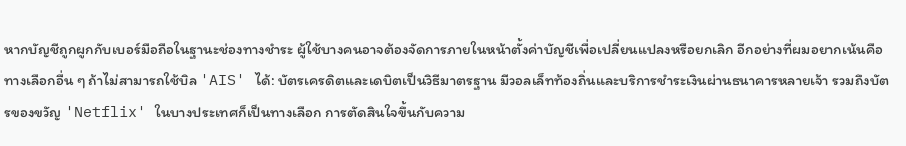หากบัญชีถูกผูกกับเบอร์มือถือในฐานะช่องทางชำระ ผู้ใช้บางคนอาจต้องจัดการภายในหน้าตั้งค่าบัญชีเพื่อเปลี่ยนแปลงหรือยกเลิก อีกอย่างที่ผมอยากเน้นคือทางเลือกอื่น ๆ ถ้าไม่สามารถใช้บิล 'AIS' ได้: บัตรเครดิตและเดบิตเป็นวิธีมาตรฐาน มีวอลเล็ทท้องถิ่นและบริการชำระเงินผ่านธนาคารหลายเจ้า รวมถึงบัตรของขวัญ 'Netflix' ในบางประเทศก็เป็นทางเลือก การตัดสินใจขึ้นกับความ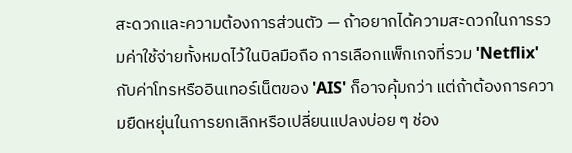สะดวกและความต้องการส่วนตัว — ถ้าอยากได้ความสะดวกในการรวมค่าใช้จ่ายทั้งหมดไว้ในบิลมือถือ การเลือกแพ็กเกจที่รวม 'Netflix' กับค่าโทรหรืออินเทอร์เน็ตของ 'AIS' ก็อาจคุ้มกว่า แต่ถ้าต้องการความยืดหยุ่นในการยกเลิกหรือเปลี่ยนแปลงบ่อย ๆ ช่อง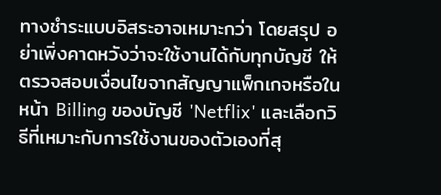ทางชำระแบบอิสระอาจเหมาะกว่า โดยสรุป อย่าเพิ่งคาดหวังว่าจะใช้งานได้กับทุกบัญชี ให้ตรวจสอบเงื่อนไขจากสัญญาแพ็กเกจหรือในหน้า Billing ของบัญชี 'Netflix' และเลือกวิธีที่เหมาะกับการใช้งานของตัวเองที่สุ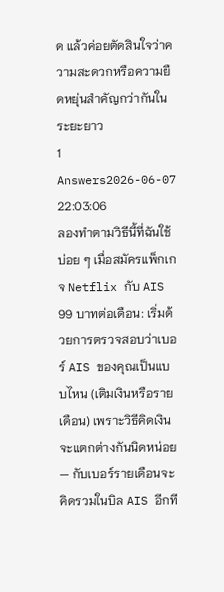ด แล้วค่อยตัดสินใจว่าความสะดวกหรือความยืดหยุ่นสำคัญกว่ากันในระยะยาว
1 Answers2026-06-07 22:03:06
ลองทำตามวิธีนี้ที่ฉันใช้บ่อย ๆ เมื่อสมัครแพ็กเกจ Netflix กับ AIS 99 บาทต่อเดือน: เริ่มด้วยการตรวจสอบว่าเบอร์ AIS ของคุณเป็นแบบไหน (เติมเงินหรือรายเดือน) เพราะวิธีคิดเงินจะแตกต่างกันนิดหน่อย — กับเบอร์รายเดือนจะคิดรวมในบิล AIS อีกที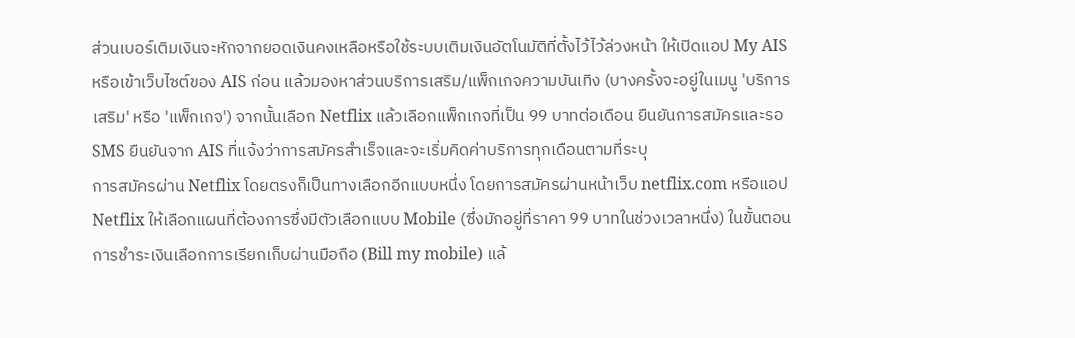ส่วนเบอร์เติมเงินจะหักจากยอดเงินคงเหลือหรือใช้ระบบเติมเงินอัตโนมัติที่ตั้งไว้ไว้ล่วงหน้า ให้เปิดแอป My AIS หรือเข้าเว็บไซต์ของ AIS ก่อน แล้วมองหาส่วนบริการเสริม/แพ็กเกจความบันเทิง (บางครั้งจะอยู่ในเมนู 'บริการเสริม' หรือ 'แพ็กเกจ') จากนั้นเลือก Netflix แล้วเลือกแพ็กเกจที่เป็น 99 บาทต่อเดือน ยืนยันการสมัครและรอ SMS ยืนยันจาก AIS ที่แจ้งว่าการสมัครสำเร็จและจะเริ่มคิดค่าบริการทุกเดือนตามที่ระบุ
การสมัครผ่าน Netflix โดยตรงก็เป็นทางเลือกอีกแบบหนึ่ง โดยการสมัครผ่านหน้าเว็บ netflix.com หรือแอป Netflix ให้เลือกแผนที่ต้องการซึ่งมีตัวเลือกแบบ Mobile (ซึ่งมักอยู่ที่ราคา 99 บาทในช่วงเวลาหนึ่ง) ในขั้นตอนการชำระเงินเลือกการเรียกเก็บผ่านมือถือ (Bill my mobile) แล้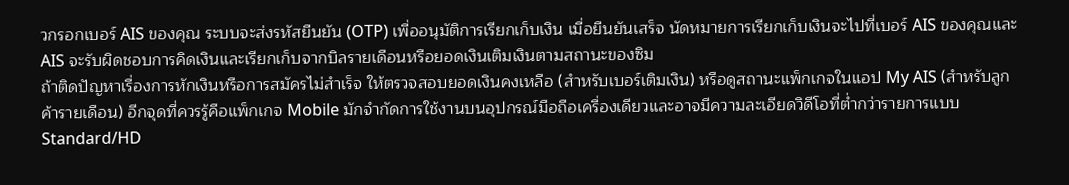วกรอกเบอร์ AIS ของคุณ ระบบจะส่งรหัสยืนยัน (OTP) เพื่ออนุมัติการเรียกเก็บเงิน เมื่อยืนยันเสร็จ นัดหมายการเรียกเก็บเงินจะไปที่เบอร์ AIS ของคุณและ AIS จะรับผิดชอบการคิดเงินและเรียกเก็บจากบิลรายเดือนหรือยอดเงินเติมเงินตามสถานะของซิม
ถ้าติดปัญหาเรื่องการหักเงินหรือการสมัครไม่สำเร็จ ให้ตรวจสอบยอดเงินคงเหลือ (สำหรับเบอร์เติมเงิน) หรือดูสถานะแพ็กเกจในแอป My AIS (สำหรับลูกค้ารายเดือน) อีกจุดที่ควรรู้คือแพ็กเกจ Mobile มักจำกัดการใช้งานบนอุปกรณ์มือถือเครื่องเดียวและอาจมีความละเอียดวิดีโอที่ต่ำกว่ารายการแบบ Standard/HD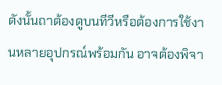ดังนั้นถาต้องดูบนทีวีหรือต้องการใช้งานหลายอุปกรณ์พร้อมกัน อาจต้องพิจา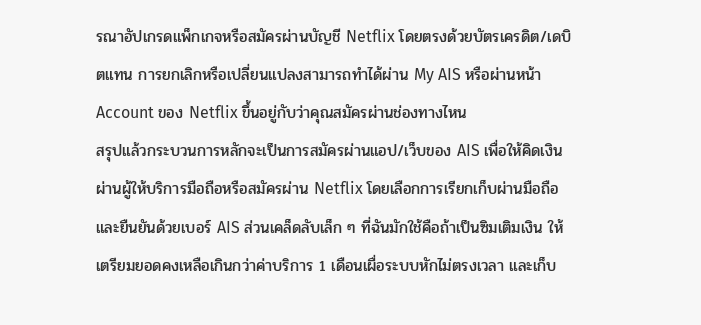รณาอัปเกรดแพ็กเกจหรือสมัครผ่านบัญชี Netflix โดยตรงด้วยบัตรเครดิต/เดบิตแทน การยกเลิกหรือเปลี่ยนแปลงสามารถทำได้ผ่าน My AIS หรือผ่านหน้า Account ของ Netflix ขึ้นอยู่กับว่าคุณสมัครผ่านช่องทางไหน
สรุปแล้วกระบวนการหลักจะเป็นการสมัครผ่านแอป/เว็บของ AIS เพื่อให้คิดเงินผ่านผู้ให้บริการมือถือหรือสมัครผ่าน Netflix โดยเลือกการเรียกเก็บผ่านมือถือและยืนยันด้วยเบอร์ AIS ส่วนเคล็ดลับเล็ก ๆ ที่ฉันมักใช้คือถ้าเป็นซิมเติมเงิน ให้เตรียมยอดคงเหลือเกินกว่าค่าบริการ 1 เดือนเผื่อระบบหักไม่ตรงเวลา และเก็บ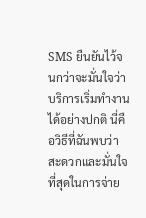SMS ยืนยันไว้จนกว่าจะมั่นใจว่าบริการเริ่มทำงานได้อย่างปกติ นี่คือวิธีที่ฉันพบว่าสะดวกและมั่นใจที่สุดในการจ่าย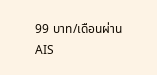99 บาท/เดือนผ่าน AIS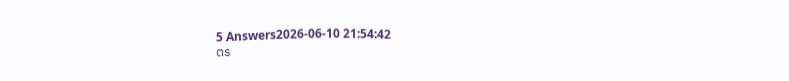5 Answers2026-06-10 21:54:42
ตร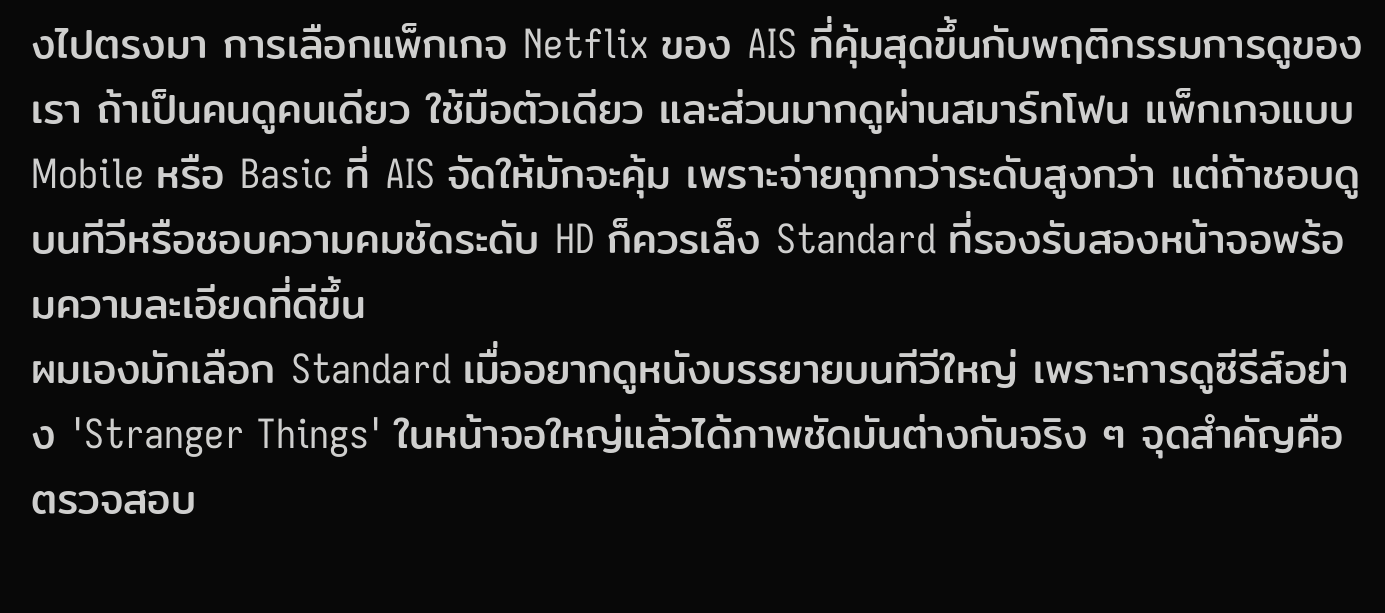งไปตรงมา การเลือกแพ็กเกจ Netflix ของ AIS ที่คุ้มสุดขึ้นกับพฤติกรรมการดูของเรา ถ้าเป็นคนดูคนเดียว ใช้มือตัวเดียว และส่วนมากดูผ่านสมาร์ทโฟน แพ็กเกจแบบ Mobile หรือ Basic ที่ AIS จัดให้มักจะคุ้ม เพราะจ่ายถูกกว่าระดับสูงกว่า แต่ถ้าชอบดูบนทีวีหรือชอบความคมชัดระดับ HD ก็ควรเล็ง Standard ที่รองรับสองหน้าจอพร้อมความละเอียดที่ดีขึ้น
ผมเองมักเลือก Standard เมื่ออยากดูหนังบรรยายบนทีวีใหญ่ เพราะการดูซีรีส์อย่าง 'Stranger Things' ในหน้าจอใหญ่แล้วได้ภาพชัดมันต่างกันจริง ๆ จุดสำคัญคือตรวจสอบ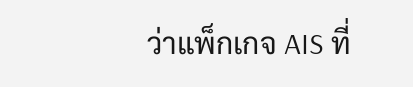ว่าแพ็กเกจ AIS ที่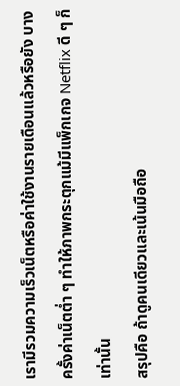เรามีรวมความเร็วเน็ตหรือค่าใช้งานรายเดือนแล้วหรือยัง บางครั้งค่าเน็ตต่ำ ๆ ทำให้ภาพกระตุกแม้มีแพ็กเกจ Netflix ดี ๆ ก็เท่านั้น
สรุปคือ ถ้าดูคนเดียวและเน้นมือถือ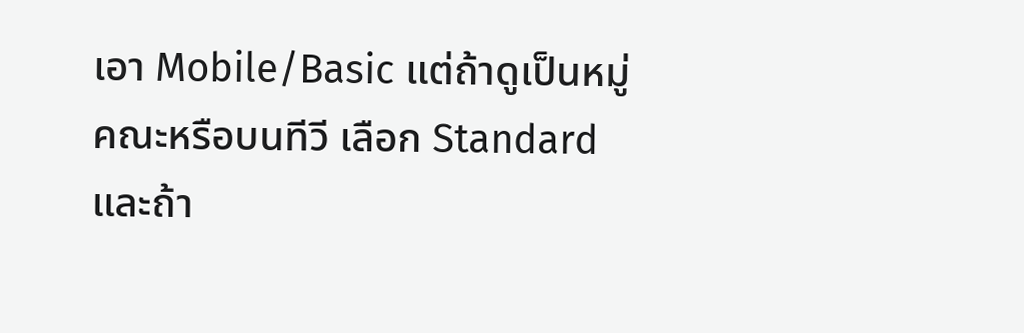เอา Mobile/Basic แต่ถ้าดูเป็นหมู่คณะหรือบนทีวี เลือก Standard และถ้า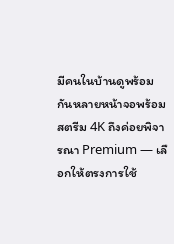มีคนในบ้านดูพร้อมกันหลายหน้าจอพร้อมสตรีม 4K ถึงค่อยพิจารณา Premium — เลือกให้ตรงการใช้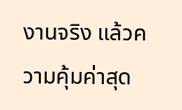งานจริง แล้วความคุ้มค่าสุด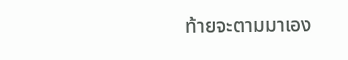ท้ายจะตามมาเอง